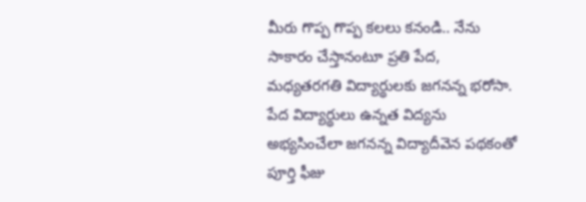మీరు గొప్ప గొప్ప కలలు కనండి.. నేను సాకారం చేస్తానంటూ ప్రతి పేద, మధ్యతరగతి విద్యార్థులకు జగనన్న భరోసా. పేద విద్యార్థులు ఉన్నత విద్యను అభ్యసించేలా జగనన్న విద్యాదీవెన పథకంతో పూర్తి ఫీజు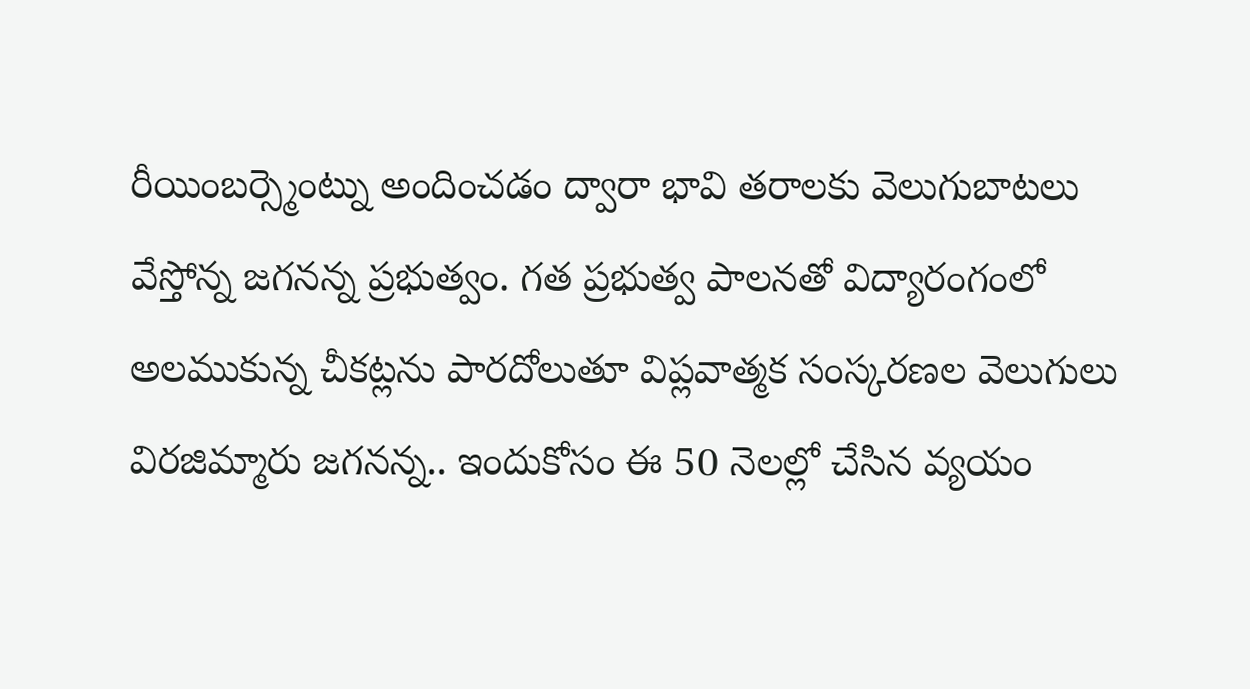రీయింబర్స్మెంట్ను అందించడం ద్వారా భావి తరాలకు వెలుగుబాటలు వేస్తోన్న జగనన్న ప్రభుత్వం. గత ప్రభుత్వ పాలనతో విద్యారంగంలో అలముకున్న చీకట్లను పారదోలుతూ విప్లవాత్మక సంస్కరణల వెలుగులు విరజిమ్మారు జగనన్న.. ఇందుకోసం ఈ 50 నెలల్లో చేసిన వ్యయం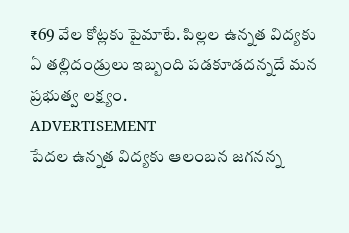₹69 వేల కోట్లకు పైమాటే. పిల్లల ఉన్నత విద్యకు ఏ తల్లిదండ్రులు ఇబ్బంది పడకూడదన్నదే మన ప్రభుత్వ లక్ష్యం.
ADVERTISEMENT
పేదల ఉన్నత విద్యకు ఆలంబన జగనన్న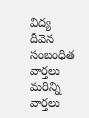విద్య దీవెన
సంబంధిత వార్తలు
మరిన్ని వార్తలు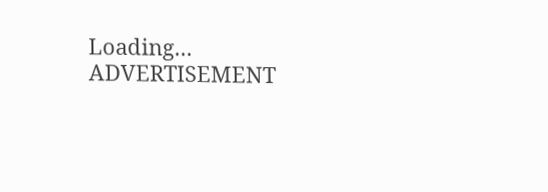Loading...
ADVERTISEMENT